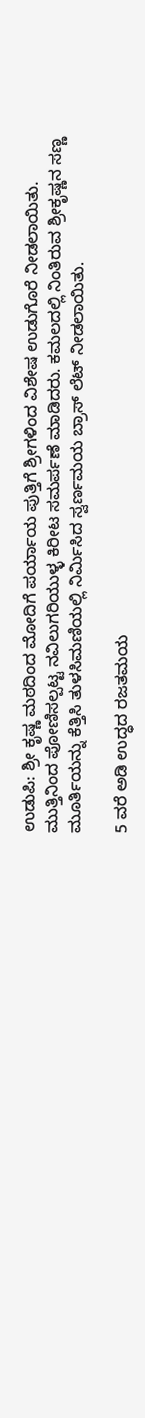ಉಡುಪಿ: ಶ್ರೀ ಕೃಷ್ಣ ಮಠದಿಂದ ಮೋದಿಗೆ ಪರ್ಯಾಯ ಪುತ್ತಿಗೆ ಶ್ರೀಗಳಿಂದ ವಿಶೇಷ ಉಡುಗೊರೆ ನೀಡಲಾಯಿತು.
ಮುತ್ತಿನಿಂದ ಪೋಣಿಸಲ್ಪಟ್ಟ ನವಿಲುಗರಿಯುಳ್ಳ ಕಿರೀಟ ಸಮರ್ಪಣೆ ಮಾಡಿದರು. ಕಮಲದಲ್ಲಿ ನಿಂತಿರುವ ಶ್ರೀಕೃಷ್ಣನ ಸಣ್ಣ ಮೂರ್ತಿಯನ್ನು ಕೆತ್ತಿಸಿ ತುಳಸಿಮಣಿಯಲ್ಲಿ ನಿರ್ಮಿಸಿದ ಸ್ವರ್ಣಮಯ ಬ್ರಾಸ್ ಲೆಟ್ ನೀಡಲಾಯಿತು.

5 ವರೆ ಅಡಿ ಉದ್ಧದ ರಜತಮಯ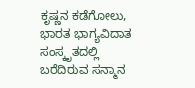ಕೃಷ್ಣನ ಕಡೆಗೋಲು, ಭಾರತ ಭಾಗ್ಯವಿದಾತ ಸಂಸ್ಕೃತದಲ್ಲಿ ಬರೆದಿರುವ ಸನ್ಮಾನ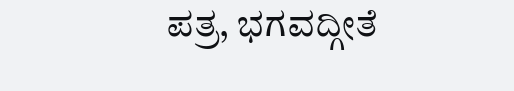ಪತ್ರ, ಭಗವದ್ಗೀತೆ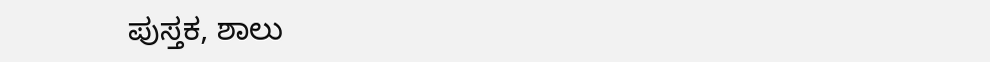ಪುಸ್ತಕ, ಶಾಲು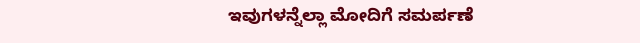ಇವುಗಳನ್ನೆಲ್ಲಾ ಮೋದಿಗೆ ಸಮರ್ಪಣೆ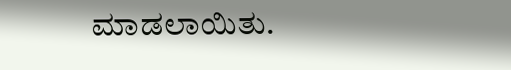ಮಾಡಲಾಯಿತು.